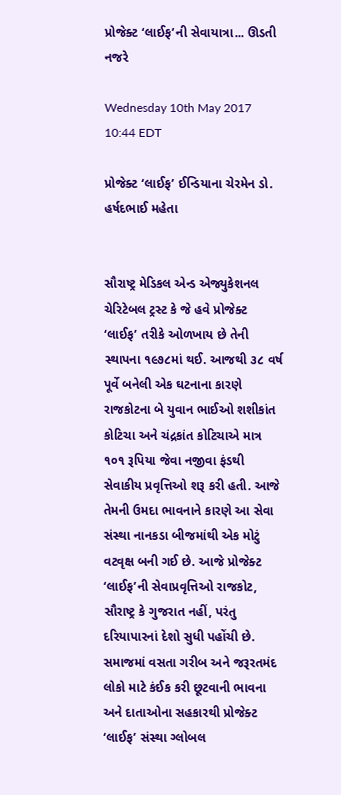પ્રોજેક્ટ ‘લાઈફ’ની સેવાયાત્રા... ઊડતી નજરે

Wednesday 10th May 2017 10:44 EDT

પ્રોજેક્ટ ‘લાઈફ’ ઈન્ડિયાના ચેરમેન ડો. હર્ષદભાઈ મહેતા


સૌરાષ્ટ્ર મેડિકલ એન્ડ એજ્યુકેશનલ ચેરિટેબલ ટ્રસ્ટ કે જે હવે પ્રોજેક્ટ ‘લાઈફ’ તરીકે ઓળખાય છે તેની સ્થાપના ૧૯૭૮માં થઈ. આજથી ૩૮ વર્ષ પૂર્વે બનેલી એક ઘટનાના કારણે રાજકોટના બે યુવાન ભાઈઓ શશીકાંત કોટિચા અને ચંદ્રકાંત કોટિચાએ માત્ર ૧૦૧ રૂપિયા જેવા નજીવા ફંડથી સેવાકીય પ્રવૃત્તિઓ શરૂ કરી હતી. આજે તેમની ઉમદા ભાવનાને કારણે આ સેવા સંસ્થા નાનકડા બીજમાંથી એક મોટું વટવૃક્ષ બની ગઈ છે. આજે પ્રોજેક્ટ ‘લાઈફ’ની સેવાપ્રવૃત્તિઓ રાજકોટ, સૌરાષ્ટ્ર કે ગુજરાત નહીં, પરંતુ દરિયાપારનાં દેશો સુધી પહોંચી છે. સમાજમાં વસતા ગરીબ અને જરૂરતમંદ લોકો માટે કંઈક કરી છૂટવાની ભાવના અને દાતાઓના સહકારથી પ્રોજેક્ટ ‘લાઈફ’ સંસ્થા ગ્લોબલ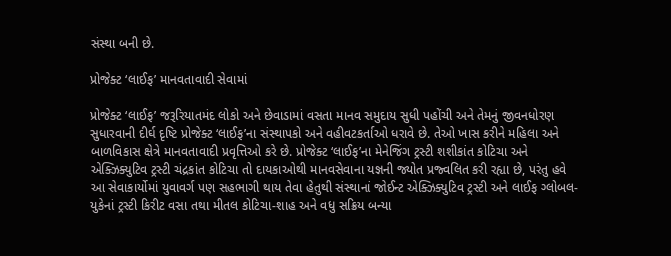સંસ્થા બની છે.

પ્રોજેક્ટ ‘લાઈફ’ માનવતાવાદી સેવામાં

પ્રોજેક્ટ ‘લાઈફ’ જરૂરિયાતમંદ લોકો અને છેવાડામાં વસતા માનવ સમુદાય સુધી પહોંચી અને તેમનું જીવનધોરણ સુધારવાની દીર્ઘ દૃષ્ટિ પ્રોજેક્ટ ‘લાઈફ’ના સંસ્થાપકો અને વહીવટકર્તાઓ ધરાવે છે. તેઓ ખાસ કરીને મહિલા અને બાળવિકાસ ક્ષેત્રે માનવતાવાદી પ્રવૃત્તિઓ કરે છે. પ્રોજેક્ટ ‘લાઈફ’ના મેનેજિંગ ટ્રસ્ટી શશીકાંત કોટિચા અને એક્ઝિક્યુટિવ ટ્રસ્ટી ચંદ્રકાંત કોટિચા તો દાયકાઓથી માનવસેવાના યજ્ઞની જ્યોત પ્રજ્વલિત કરી રહ્યા છે, પરંતુ હવે આ સેવાકાર્યોમાં યુવાવર્ગ પણ સહભાગી થાય તેવા હેતુથી સંસ્થાનાં જોઈન્ટ એક્ઝિક્યુટિવ ટ્રસ્ટી અને લાઈફ ગ્લોબલ-યુકેનાં ટ્રસ્ટી કિરીટ વસા તથા મીતલ કોટિચા-શાહ અને વધુ સક્રિય બન્યા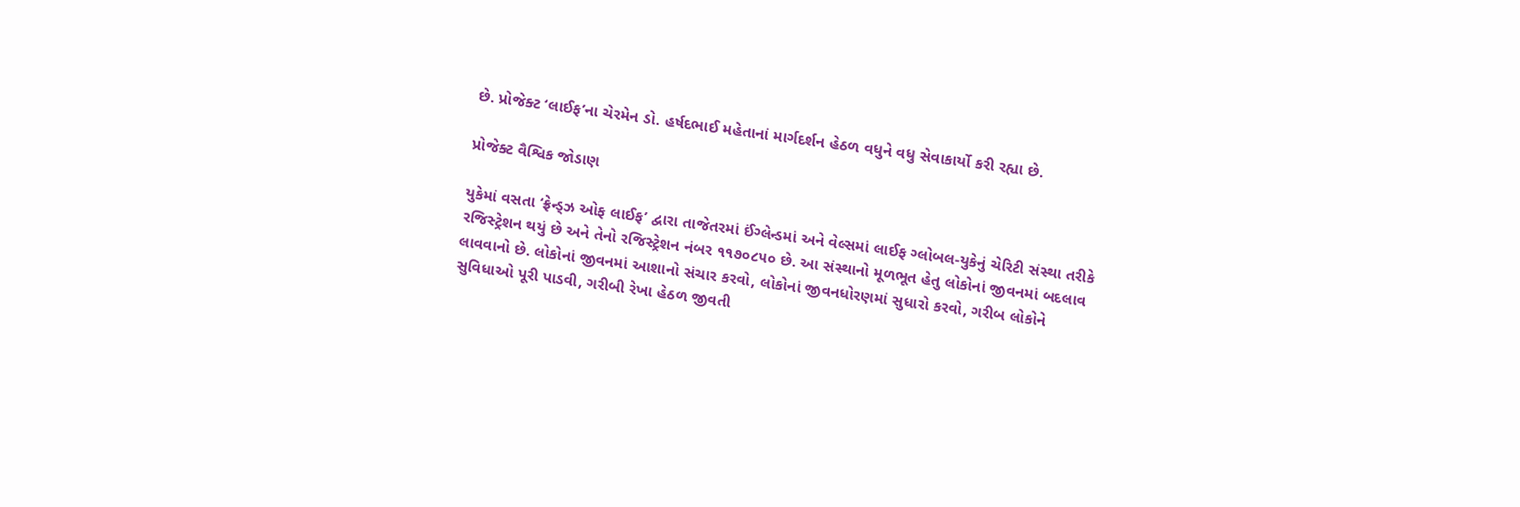છે. પ્રોજેક્ટ ‘લાઈફ’ના ચેરમેન ડો. હર્ષદભાઈ મહેતાનાં માર્ગદર્શન હેઠળ વધુને વધુ સેવાકાર્યો કરી રહ્યા છે.

પ્રોજેક્ટ વૈશ્વિક જોડાણ

યુકેમાં વસતા ‘ફ્રેન્ડ્ઝ ઓફ લાઈફ’ દ્વારા તાજેતરમાં ઈંગ્લેન્ડમાં અને વેલ્સમાં લાઈફ ગ્લોબલ-યુકેનું ચેરિટી સંસ્થા તરીકે રજિસ્ટ્રેશન થયું છે અને તેનો રજિસ્ટ્રેશન નંબર ૧૧૭૦૮૫૦ છે. આ સંસ્થાનો મૂળભૂત હેતુ લોકોનાં જીવનમાં બદલાવ લાવવાનો છે. લોકોનાં જીવનમાં આશાનો સંચાર કરવો, લોકોનાં જીવનધોરણમાં સુધારો કરવો, ગરીબ લોકોને સુવિધાઓ પૂરી પાડવી, ગરીબી રેખા હેઠળ જીવતી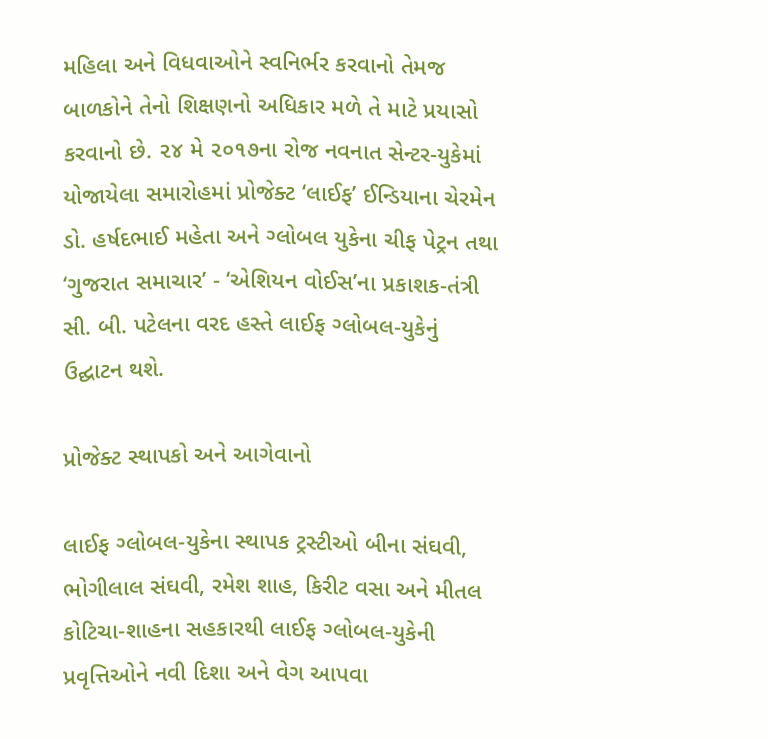મહિલા અને વિધવાઓને સ્વનિર્ભર કરવાનો તેમજ બાળકોને તેનો શિક્ષણનો અધિકાર મળે તે માટે પ્રયાસો કરવાનો છે. ૨૪ મે ૨૦૧૭ના રોજ નવનાત સેન્ટર-યુકેમાં યોજાયેલા સમારોહમાં પ્રોજેક્ટ ‘લાઈફ’ ઈન્ડિયાના ચેરમેન ડો. હર્ષદભાઈ મહેતા અને ગ્લોબલ યુકેના ચીફ પેટ્રન તથા ‘ગુજરાત સમાચાર’ - ‘એશિયન વોઈસ’ના પ્રકાશક-તંત્રી સી. બી. પટેલના વરદ હસ્તે લાઈફ ગ્લોબલ-યુકેનું ઉદ્ઘાટન થશે.

પ્રોજેક્ટ સ્થાપકો અને આગેવાનો

લાઈફ ગ્લોબલ-યુકેના સ્થાપક ટ્રસ્ટીઓ બીના સંઘવી, ભોગીલાલ સંઘવી, રમેશ શાહ, કિરીટ વસા અને મીતલ કોટિચા-શાહના સહકારથી લાઈફ ગ્લોબલ-યુકેની પ્રવૃત્તિઓને નવી દિશા અને વેગ આપવા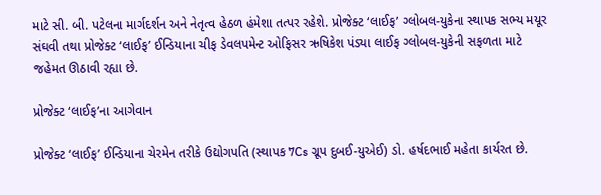માટે સી. બી. પટેલના માર્ગદર્શન અને નેતૃત્વ હેઠળ હંમેશા તત્પર રહેશે. પ્રોજેક્ટ ‘લાઈફ’ ગ્લોબલ-યુકેના સ્થાપક સભ્ય મયૂર સંઘવી તથા પ્રોજેક્ટ ‘લાઈફ’ ઈન્ડિયાના ચીફ ડેવલપમેન્ટ ઓફિસર ઋષિકેશ પંડ્યા લાઈફ ગ્લોબલ-યુકેની સફળતા માટે જહેમત ઊઠાવી રહ્યા છે.

પ્રોજેક્ટ ‘લાઈફ’ના આગેવાન

પ્રોજેક્ટ ‘લાઈફ’ ઈન્ડિયાના ચેરમેન તરીકે ઉદ્યોગપતિ (સ્થાપક 7Cs ગ્રૂપ દુબઈ-યુએઈ) ડો. હર્ષદભાઈ મહેતા કાર્યરત છે.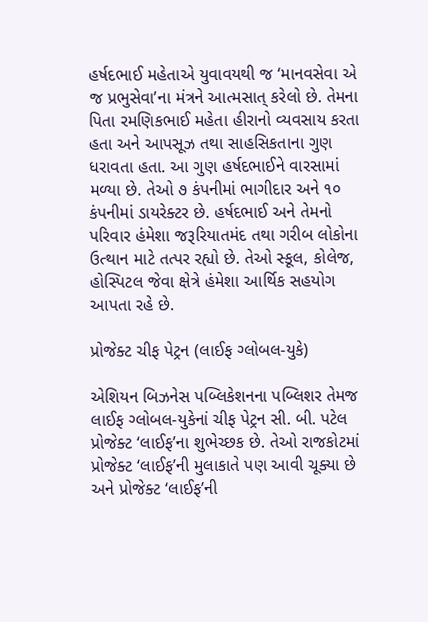હર્ષદભાઈ મહેતાએ યુવાવયથી જ ‘માનવસેવા એ જ પ્રભુસેવા’ના મંત્રને આત્મસાત્ કરેલો છે. તેમના પિતા રમણિકભાઈ મહેતા હીરાનો વ્યવસાય કરતા હતા અને આપસૂઝ તથા સાહસિકતાના ગુણ ધરાવતા હતા. આ ગુણ હર્ષદભાઈને વારસામાં મળ્યા છે. તેઓ ૭ કંપનીમાં ભાગીદાર અને ૧૦ કંપનીમાં ડાયરેક્ટર છે. હર્ષદભાઈ અને તેમનો પરિવાર હંમેશા જરૂરિયાતમંદ તથા ગરીબ લોકોના ઉત્થાન માટે તત્પર રહ્યો છે. તેઓ સ્કૂલ, કોલેજ, હોસ્પિટલ જેવા ક્ષેત્રે હંમેશા આર્થિક સહયોગ આપતા રહે છે.

પ્રોજેક્ટ ચીફ પેટ્રન (લાઈફ ગ્લોબલ-યુકે)

એશિયન બિઝનેસ પબ્લિકેશનના પબ્લિશર તેમજ લાઈફ ગ્લોબલ-યુકેનાં ચીફ પેટ્રન સી. બી. પટેલ પ્રોજેક્ટ ‘લાઈફ’ના શુભેચ્છક છે. તેઓ રાજકોટમાં પ્રોજેક્ટ ‘લાઈફ’ની મુલાકાતે પણ આવી ચૂક્યા છે અને પ્રોજેક્ટ ‘લાઈફ’ની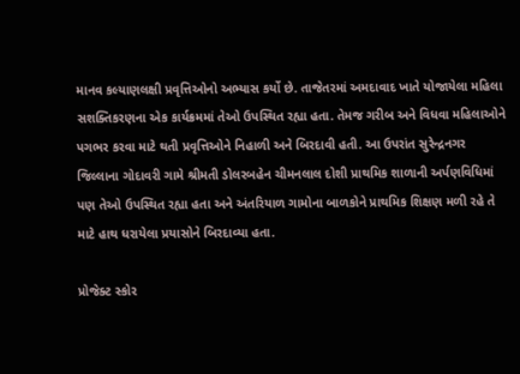માનવ કલ્યાણલક્ષી પ્રવૃત્તિઓનો અભ્યાસ કર્યો છે. તાજેતરમાં અમદાવાદ ખાતે યોજાયેલા મહિલા સશક્તિકરણના એક કાર્યક્રમમાં તેઓ ઉપસ્થિત રહ્યા હતા. તેમજ ગરીબ અને વિધવા મહિલાઓને પગભર કરવા માટે થતી પ્રવૃત્તિઓને નિહાળી અને બિરદાવી હતી. આ ઉપરાંત સુરેન્દ્રનગર જિલ્લાના ગોદાવરી ગામે શ્રીમતી ડોલરબહેન ચીમનલાલ દોશી પ્રાથમિક શાળાની અર્પણવિધિમાં પણ તેઓ ઉપસ્થિત રહ્યા હતા અને અંતરિયાળ ગામોના બાળકોને પ્રાથમિક શિક્ષણ મળી રહે તે માટે હાથ ધરાયેલા પ્રયાસોને બિરદાવ્યા હતા.

પ્રોજેક્ટ સ્કોર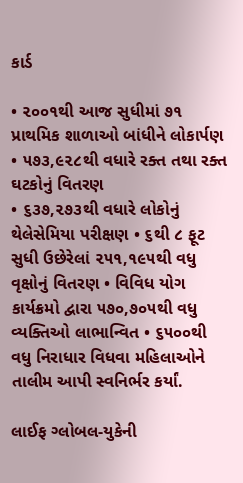કાર્ડ

• ૨૦૦૧થી આજ સુધીમાં ૭૧ પ્રાથમિક શાળાઓ બાંધીને લોકાર્પણ • ૫૭૩,૯૨૮થી વધારે રક્ત તથા રક્ત ઘટકોનું વિતરણ
• ૬૩૭,૨૭૩થી વધારે લોકોનું થેલેસેમિયા પરીક્ષણ • ૬થી ૮ ફૂટ સુધી ઉછેરેલાં ૨૫૧,૧૯૫થી વધુ વૃક્ષોનું વિતરણ • વિવિધ યોગ કાર્યક્રમો દ્વારા ૫૭૦,૭૦૫થી વધુ વ્યક્તિઓ લાભાન્વિત • ૬૫૦૦થી વધુ નિરાધાર વિધવા મહિલાઓને તાલીમ આપી સ્વનિર્ભર કર્યાં.

લાઈફ ગ્લોબલ-યુકેની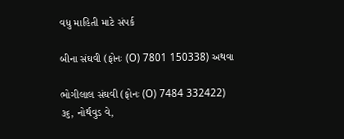વધુ માહિતી માટે સંપર્ક

બીના સંઘવી (ફોનઃ (O) 7801 150338) અથવા

ભોગીલાલ સંઘવી (ફોનઃ (O) 7484 332422)
૩૬, નોર્થવુડ વે,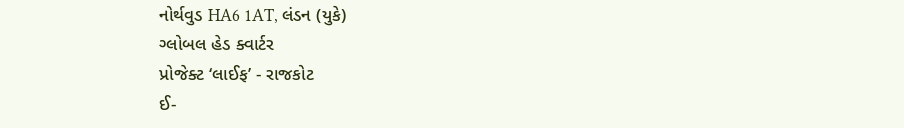નોર્થવુડ HA6 1AT, લંડન (યુકે)
ગ્લોબલ હેડ ક્વાર્ટર
પ્રોજેક્ટ ‘લાઈફ’ - રાજકોટ
ઈ-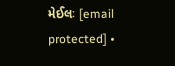મેઈલઃ [email protected] •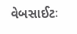વેબસાઈટઃ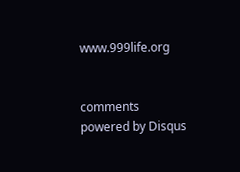www.999life.org


comments powered by Disqus